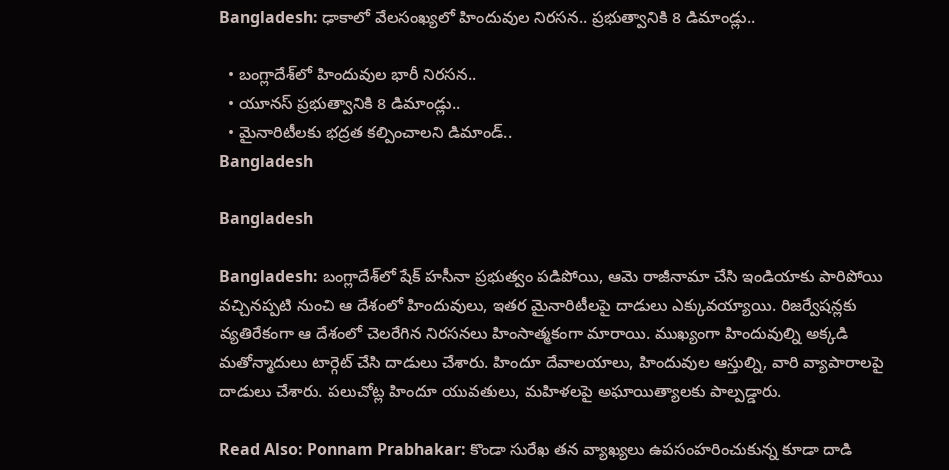Bangladesh: ఢాకాలో వేలసంఖ్యలో హిందువుల నిరసన.. ప్రభుత్వానికి 8 డిమాండ్లు..

  • బంగ్లాదేశ్‌లో హిందువుల భారీ నిరసన..
  • యూనస్ ప్రభుత్వానికి 8 డిమాండ్లు..
  • మైనారిటీలకు భద్రత కల్పించాలని డిమాండ్..
Bangladesh

Bangladesh

Bangladesh: బంగ్లాదేశ్‌లో షేక్ హసీనా ప్రభుత్వం పడిపోయి, ఆమె రాజీనామా చేసి ఇండియాకు పారిపోయి వచ్చినప్పటి నుంచి ఆ దేశంలో హిందువులు, ఇతర మైనారిటీలపై దాడులు ఎక్కువయ్యాయి. రిజర్వేషన్లకు వ్యతిరేకంగా ఆ దేశంలో చెలరేగిన నిరసనలు హింసాత్మకంగా మారాయి. ముఖ్యంగా హిందువుల్ని అక్కడి మతోన్మాదులు టార్గెట్ చేసి దాడులు చేశారు. హిందూ దేవాలయాలు, హిందువుల ఆస్తుల్ని, వారి వ్యాపారాలపై దాడులు చేశారు. పలుచోట్ల హిందూ యువతులు, మహిళలపై అఘాయిత్యాలకు పాల్పడ్డారు.

Read Also: Ponnam Prabhakar: కొండా సురేఖ తన వ్యాఖ్యలు ఉపసంహరించుకున్న కూడా దాడి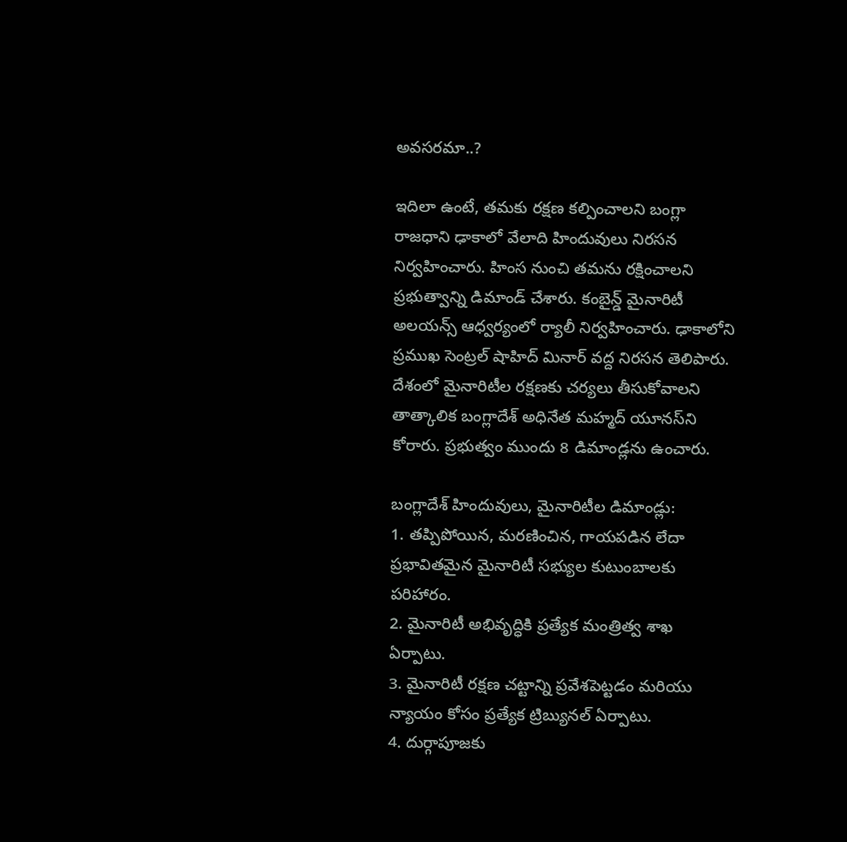అవసరమా..?

ఇదిలా ఉంటే, తమకు రక్షణ కల్పించాలని బంగ్లా రాజధాని ఢాకాలో వేలాది హిందువులు నిరసన నిర్వహించారు. హింస నుంచి తమను రక్షించాలని ప్రభుత్వాన్ని డిమాండ్ చేశారు. కంబైన్డ్ మైనారిటీ అలయన్స్ ఆధ్వర్యంలో ర్యాలీ నిర్వహించారు. ఢాకాలోని ప్రముఖ సెంట్రల్ షాహిద్ మినార్ వద్ద నిరసన తెలిపారు. దేశంలో మైనారిటీల రక్షణకు చర్యలు తీసుకోవాలని తాత్కాలిక బంగ్లాదేశ్ అధినేత మహ్మద్ యూనస్‌ని కోరారు. ప్రభుత్వం ముందు 8 డిమాండ్లను ఉంచారు.

బంగ్లాదేశ్ హిందువులు, మైనారిటీల డిమాండ్లు:
1. తప్పిపోయిన, మరణించిన, గాయపడిన లేదా ప్రభావితమైన మైనారిటీ సభ్యుల కుటుంబాలకు పరిహారం.
2. మైనారిటీ అభివృద్ధికి ప్రత్యేక మంత్రిత్వ శాఖ ఏర్పాటు.
3. మైనారిటీ రక్షణ చట్టాన్ని ప్రవేశపెట్టడం మరియు న్యాయం కోసం ప్రత్యేక ట్రిబ్యునల్ ఏర్పాటు.
4. దుర్గాపూజకు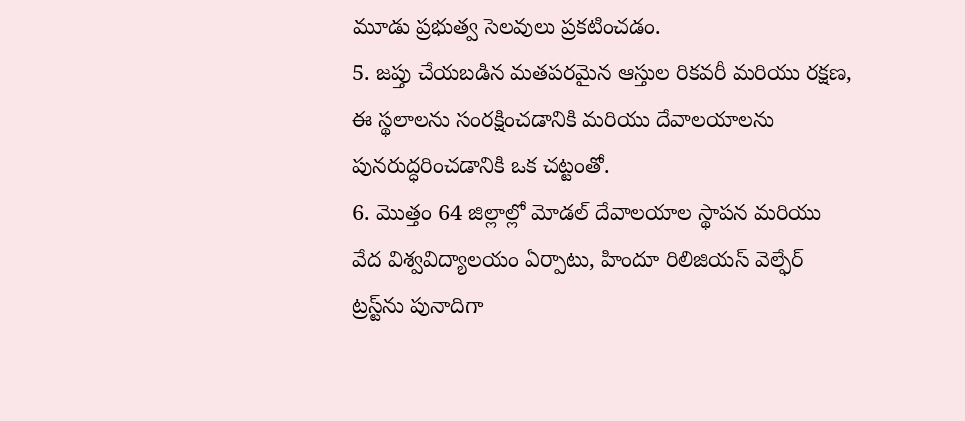మూడు ప్రభుత్వ సెలవులు ప్రకటించడం.
5. జప్తు చేయబడిన మతపరమైన ఆస్తుల రికవరీ మరియు రక్షణ, ఈ స్థలాలను సంరక్షించడానికి మరియు దేవాలయాలను పునరుద్ధరించడానికి ఒక చట్టంతో.
6. మొత్తం 64 జిల్లాల్లో మోడల్ దేవాలయాల స్థాపన మరియు వేద విశ్వవిద్యాలయం ఏర్పాటు, హిందూ రిలిజియస్ వెల్ఫేర్ ట్రస్ట్‌ను పునాదిగా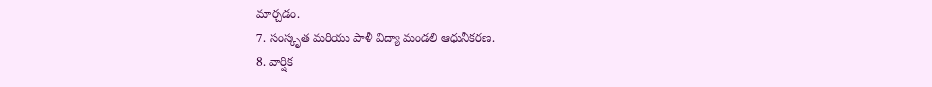మార్చడం.
7. సంస్కృత మరియు పాళీ విద్యా మండలి ఆధునీకరణ.
8. వార్షిక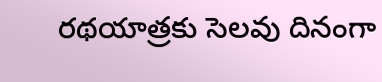రథయాత్రకు సెలవు దినంగా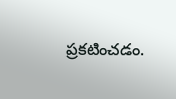ప్రకటించడం.